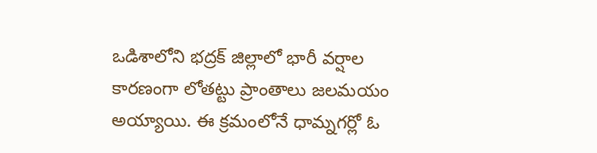ఒడిశాలోని భద్రక్ జిల్లాలో భారీ వర్షాల కారణంగా లోతట్టు ప్రాంతాలు జలమయం అయ్యాయి. ఈ క్రమంలోనే ధామ్నగర్లో ఓ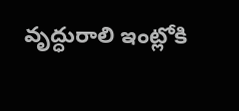వృద్ధురాలి ఇంట్లోకి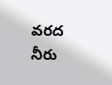వరద నీరు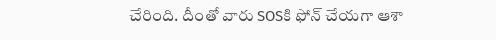చేరింది. దీంతో వారు SOSకి ఫోన్ చేయగా ఆశా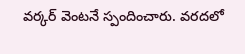వర్కర్ వెంటనే స్పందించారు. వరదలో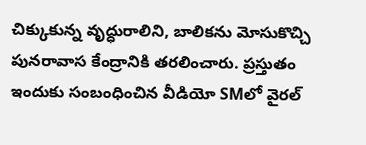చిక్కుకున్న వృద్ధురాలిని, బాలికను మోసుకొచ్చి పునరావాస కేంద్రానికి తరలించారు. ప్రస్తుతం ఇందుకు సంబంధించిన వీడియో SMలో వైరల్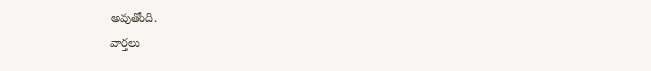అవుతోంది.
వార్తలు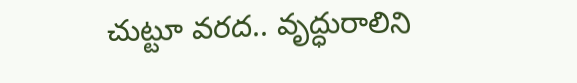చుట్టూ వరద.. వృద్ధురాలిని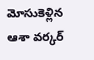మోసుకెళ్లిన ఆశా వర్కర్